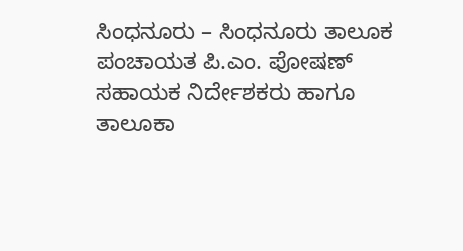ಸಿಂಧನೂರು – ಸಿಂಧನೂರು ತಾಲೂಕ ಪಂಚಾಯತ ಪಿ.ಎಂ. ಪೋಷಣ್ ಸಹಾಯಕ ನಿರ್ದೇಶಕರು ಹಾಗೂ ತಾಲೂಕಾ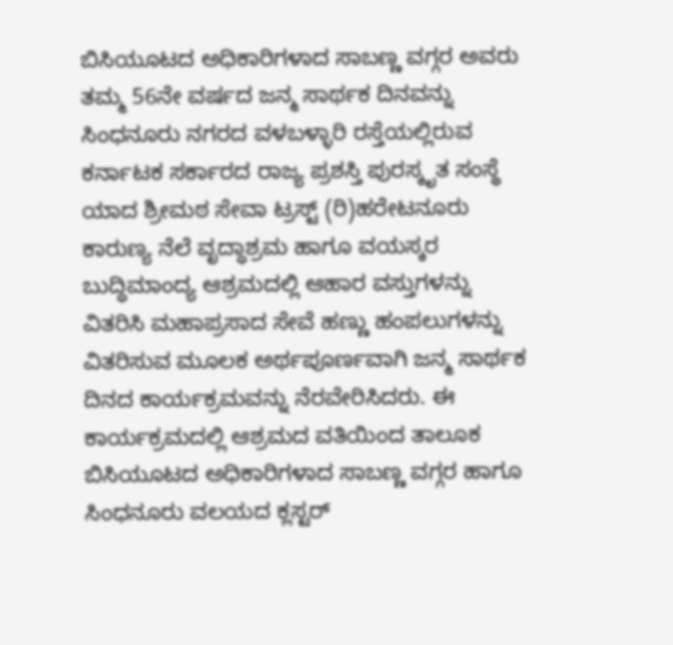ಬಿಸಿಯೂಟದ ಅಧಿಕಾರಿಗಳಾದ ಸಾಬಣ್ಣ ವಗ್ಗರ ಅವರು ತಮ್ಮ 56ನೇ ವರ್ಷದ ಜನ್ಮ ಸಾರ್ಥಕ ದಿನವನ್ನು ಸಿಂಧನೂರು ನಗರದ ವಳಬಳ್ಳಾರಿ ರಸ್ತೆಯಲ್ಲಿರುವ ಕರ್ನಾಟಕ ಸರ್ಕಾರದ ರಾಜ್ಯ ಪ್ರಶಸ್ತಿ ಪುರಸ್ಕೃತ ಸಂಸ್ಥೆ ಯಾದ ಶ್ರೀಮಠ ಸೇವಾ ಟ್ರಸ್ಟ್ (ರಿ)ಹರೇಟನೂರು ಕಾರುಣ್ಯ ನೆಲೆ ವೃದ್ಧಾಶ್ರಮ ಹಾಗೂ ವಯಸ್ಕರ ಬುದ್ಧಿಮಾಂದ್ಯ ಆಶ್ರಮದಲ್ಲಿ ಆಹಾರ ವಸ್ತುಗಳನ್ನು ವಿತರಿಸಿ ಮಹಾಪ್ರಸಾದ ಸೇವೆ ಹಣ್ಣು ಹಂಪಲುಗಳನ್ನು ವಿತರಿಸುವ ಮೂಲಕ ಅರ್ಥಪೂರ್ಣವಾಗಿ ಜನ್ಮ ಸಾರ್ಥಕ ದಿನದ ಕಾರ್ಯಕ್ರಮವನ್ನು ನೆರವೇರಿಸಿದರು. ಈ ಕಾರ್ಯಕ್ರಮದಲ್ಲಿ ಆಶ್ರಮದ ವತಿಯಿಂದ ತಾಲೂಕ ಬಿಸಿಯೂಟದ ಅಧಿಕಾರಿಗಳಾದ ಸಾಬಣ್ಣ ವಗ್ಗರ ಹಾಗೂ ಸಿಂಧನೂರು ವಲಯದ ಕ್ಲಸ್ಟರ್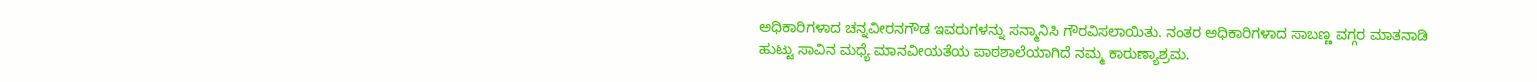ಅಧಿಕಾರಿಗಳಾದ ಚನ್ನವೀರನಗೌಡ ಇವರುಗಳನ್ನು ಸನ್ಮಾನಿಸಿ ಗೌರವಿಸಲಾಯಿತು. ನಂತರ ಅಧಿಕಾರಿಗಳಾದ ಸಾಬಣ್ಣ ವಗ್ಗರ ಮಾತನಾಡಿ ಹುಟ್ಟು ಸಾವಿನ ಮಧ್ಯೆ ಮಾನವೀಯತೆಯ ಪಾಠಶಾಲೆಯಾಗಿದೆ ನಮ್ಮ ಕಾರುಣ್ಯಾಶ್ರಮ.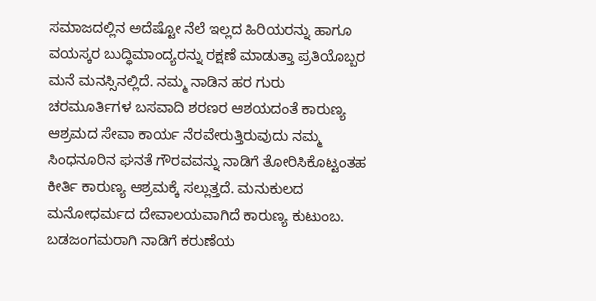ಸಮಾಜದಲ್ಲಿನ ಅದೆಷ್ಟೋ ನೆಲೆ ಇಲ್ಲದ ಹಿರಿಯರನ್ನು ಹಾಗೂ ವಯಸ್ಕರ ಬುದ್ಧಿಮಾಂದ್ಯರನ್ನು ರಕ್ಷಣೆ ಮಾಡುತ್ತಾ ಪ್ರತಿಯೊಬ್ಬರ ಮನೆ ಮನಸ್ಸಿನಲ್ಲಿದೆ. ನಮ್ಮ ನಾಡಿನ ಹರ ಗುರು ಚರಮೂರ್ತಿಗಳ ಬಸವಾದಿ ಶರಣರ ಆಶಯದಂತೆ ಕಾರುಣ್ಯ ಆಶ್ರಮದ ಸೇವಾ ಕಾರ್ಯ ನೆರವೇರುತ್ತಿರುವುದು ನಮ್ಮ ಸಿಂಧನೂರಿನ ಘನತೆ ಗೌರವವನ್ನು ನಾಡಿಗೆ ತೋರಿಸಿಕೊಟ್ಟಂತಹ ಕೀರ್ತಿ ಕಾರುಣ್ಯ ಆಶ್ರಮಕ್ಕೆ ಸಲ್ಲುತ್ತದೆ. ಮನುಕುಲದ ಮನೋಧರ್ಮದ ದೇವಾಲಯವಾಗಿದೆ ಕಾರುಣ್ಯ ಕುಟುಂಬ. ಬಡಜಂಗಮರಾಗಿ ನಾಡಿಗೆ ಕರುಣೆಯ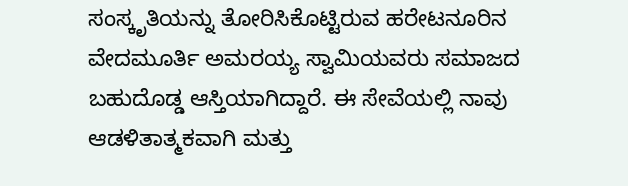ಸಂಸ್ಕೃತಿಯನ್ನು ತೋರಿಸಿಕೊಟ್ಟಿರುವ ಹರೇಟನೂರಿನ ವೇದಮೂರ್ತಿ ಅಮರಯ್ಯ ಸ್ವಾಮಿಯವರು ಸಮಾಜದ ಬಹುದೊಡ್ಡ ಆಸ್ತಿಯಾಗಿದ್ದಾರೆ. ಈ ಸೇವೆಯಲ್ಲಿ ನಾವು ಆಡಳಿತಾತ್ಮಕವಾಗಿ ಮತ್ತು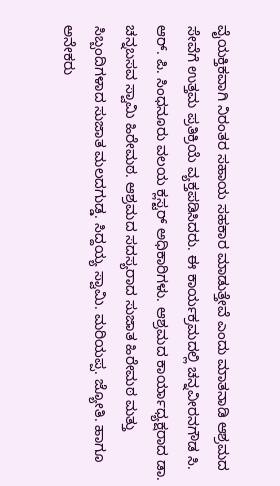ವೈಯಕ್ತಿಕವಾಗಿ ನಿರಂತರ ಸಹಾಯ ಸಹಕಾರ ಮಾಡುತ್ತೇವೆ ಎಂದು ಮಾತನಾಡಿ ಆಶ್ರಮದ ಸೇವೆಗೆ ಉತ್ತಮ ಪ್ರತಿಕ್ರಿಯೆ ವ್ಯಕ್ತಪಡಿಸಿದರು. ಈ ಕಾರ್ಯಕ್ರಮದಲ್ಲಿ ಚನ್ನವೀರನಗೌಡ ಸಿ. ಆರ್. ಪಿ. ಸಿಂಧನೂರು ವಲಯ ಕ್ಲಸ್ಟರ್ ಅಧಿಕಾರಿಗಳು. ಆಶ್ರಮದ ಕಾರ್ಯಾಧ್ಯಕ್ಷರಾದ ಡಾ. ಚನ್ನಬಸವ ಸ್ವಾಮಿ ಹಿರೇಮಠ. ಆಶ್ರಮದ ಸದಸ್ಯರಾದ ಸುಜಾತ ಹಿರೇಮಠ ಮತ್ತು ಸಿಬ್ಬಂದಿಗಳಾದ ಸುಜಾತ ಮಲದಗುಡ್ಡ. ಸಿದ್ದಯ್ಯ ಸ್ವಾಮಿ. ಮರಿಯಪ್ಪ. ಜ್ಯೋತಿ. ಹಾಗೂ ಅನೇಕರು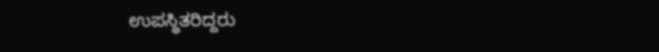ಉಪಸ್ಥಿತರಿದ್ದರು